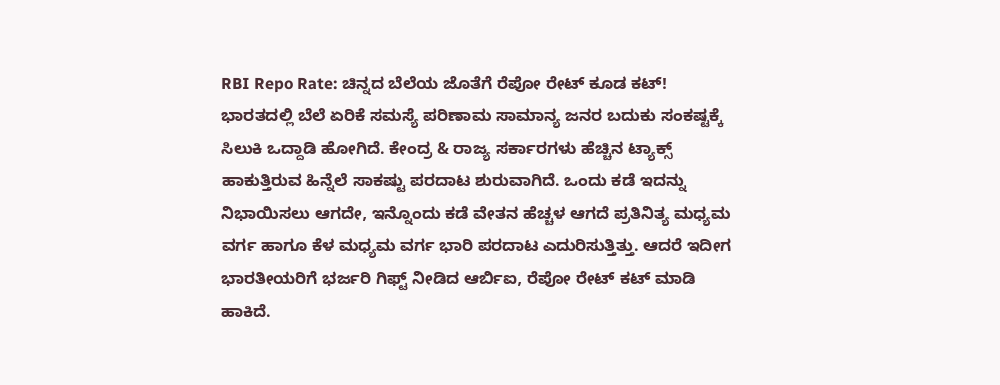RBI Repo Rate: ಚಿನ್ನದ ಬೆಲೆಯ ಜೊತೆಗೆ ರೆಪೋ ರೇಟ್ ಕೂಡ ಕಟ್!
ಭಾರತದಲ್ಲಿ ಬೆಲೆ ಏರಿಕೆ ಸಮಸ್ಯೆ ಪರಿಣಾಮ ಸಾಮಾನ್ಯ ಜನರ ಬದುಕು ಸಂಕಷ್ಟಕ್ಕೆ ಸಿಲುಕಿ ಒದ್ದಾಡಿ ಹೋಗಿದೆ. ಕೇಂದ್ರ & ರಾಜ್ಯ ಸರ್ಕಾರಗಳು ಹೆಚ್ಚಿನ ಟ್ಯಾಕ್ಸ್ ಹಾಕುತ್ತಿರುವ ಹಿನ್ನೆಲೆ ಸಾಕಷ್ಟು ಪರದಾಟ ಶುರುವಾಗಿದೆ. ಒಂದು ಕಡೆ ಇದನ್ನು ನಿಭಾಯಿಸಲು ಆಗದೇ, ಇನ್ನೊಂದು ಕಡೆ ವೇತನ ಹೆಚ್ಚಳ ಆಗದೆ ಪ್ರತಿನಿತ್ಯ ಮಧ್ಯಮ ವರ್ಗ ಹಾಗೂ ಕೆಳ ಮಧ್ಯಮ ವರ್ಗ ಭಾರಿ ಪರದಾಟ ಎದುರಿಸುತ್ತಿತ್ತು. ಆದರೆ ಇದೀಗ ಭಾರತೀಯರಿಗೆ ಭರ್ಜರಿ ಗಿಫ್ಟ್ ನೀಡಿದ ಆರ್ಬಿಐ, ರೆಪೋ ರೇಟ್ ಕಟ್ ಮಾಡಿ ಹಾಕಿದೆ.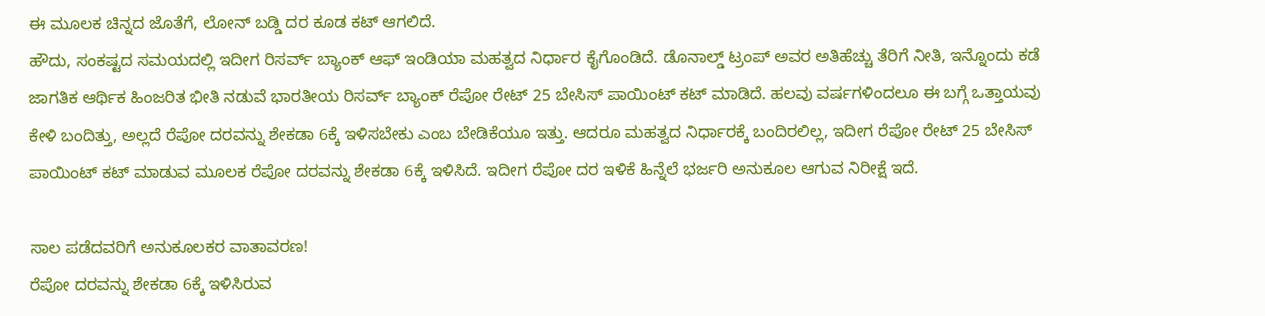ಈ ಮೂಲಕ ಚಿನ್ನದ ಜೊತೆಗೆ, ಲೋನ್ ಬಡ್ಡಿ ದರ ಕೂಡ ಕಟ್ ಆಗಲಿದೆ.
ಹೌದು, ಸಂಕಷ್ಟದ ಸಮಯದಲ್ಲಿ ಇದೀಗ ರಿಸರ್ವ್ ಬ್ಯಾಂಕ್ ಆಫ್ ಇಂಡಿಯಾ ಮಹತ್ವದ ನಿರ್ಧಾರ ಕೈಗೊಂಡಿದೆ. ಡೊನಾಲ್ಡ್ ಟ್ರಂಪ್ ಅವರ ಅತಿಹೆಚ್ಚು ತೆರಿಗೆ ನೀತಿ, ಇನ್ನೊಂದು ಕಡೆ ಜಾಗತಿಕ ಆರ್ಥಿಕ ಹಿಂಜರಿತ ಭೀತಿ ನಡುವೆ ಭಾರತೀಯ ರಿಸರ್ವ್ ಬ್ಯಾಂಕ್ ರೆಪೋ ರೇಟ್ 25 ಬೇಸಿಸ್ ಪಾಯಿಂಟ್ ಕಟ್ ಮಾಡಿದೆ. ಹಲವು ವರ್ಷಗಳಿಂದಲೂ ಈ ಬಗ್ಗೆ ಒತ್ತಾಯವು ಕೇಳಿ ಬಂದಿತ್ತು, ಅಲ್ಲದೆ ರೆಪೋ ದರವನ್ನು ಶೇಕಡಾ 6ಕ್ಕೆ ಇಳಿಸಬೇಕು ಎಂಬ ಬೇಡಿಕೆಯೂ ಇತ್ತು. ಆದರೂ ಮಹತ್ವದ ನಿರ್ಧಾರಕ್ಕೆ ಬಂದಿರಲಿಲ್ಲ, ಇದೀಗ ರೆಪೋ ರೇಟ್ 25 ಬೇಸಿಸ್ ಪಾಯಿಂಟ್ ಕಟ್ ಮಾಡುವ ಮೂಲಕ ರೆಪೋ ದರವನ್ನು ಶೇಕಡಾ 6ಕ್ಕೆ ಇಳಿಸಿದೆ. ಇದೀಗ ರೆಪೋ ದರ ಇಳಿಕೆ ಹಿನ್ನೆಲೆ ಭರ್ಜರಿ ಅನುಕೂಲ ಆಗುವ ನಿರೀಕ್ಷೆ ಇದೆ.

ಸಾಲ ಪಡೆದವರಿಗೆ ಅನುಕೂಲಕರ ವಾತಾವರಣ!
ರೆಪೋ ದರವನ್ನು ಶೇಕಡಾ 6ಕ್ಕೆ ಇಳಿಸಿರುವ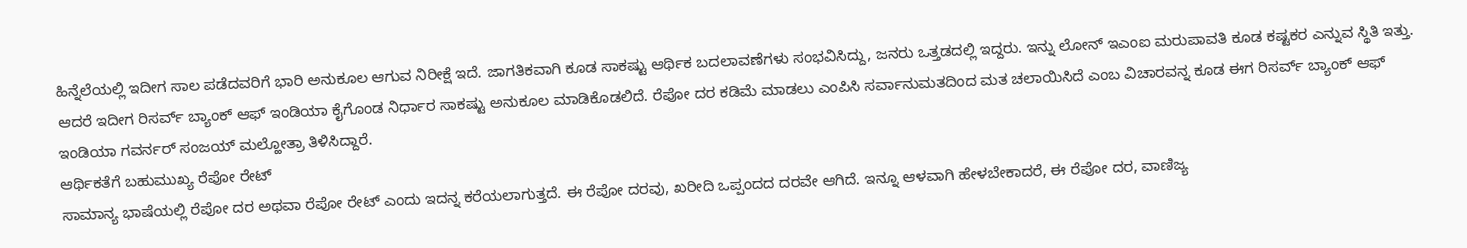ಹಿನ್ನೆಲೆಯಲ್ಲಿ ಇದೀಗ ಸಾಲ ಪಡೆದವರಿಗೆ ಭಾರಿ ಅನುಕೂಲ ಆಗುವ ನಿರೀಕ್ಷೆ ಇದೆ. ಜಾಗತಿಕವಾಗಿ ಕೂಡ ಸಾಕಷ್ಟು ಆರ್ಥಿಕ ಬದಲಾವಣೆಗಳು ಸಂಭವಿಸಿದ್ದು, ಜನರು ಒತ್ತಡದಲ್ಲಿ ಇದ್ದರು. ಇನ್ನು ಲೋನ್ ಇಎಂಐ ಮರುಪಾವತಿ ಕೂಡ ಕಷ್ಟಕರ ಎನ್ನುವ ಸ್ಥಿತಿ ಇತ್ತು. ಆದರೆ ಇದೀಗ ರಿಸರ್ವ್ ಬ್ಯಾಂಕ್ ಆಫ್ ಇಂಡಿಯಾ ಕೈಗೊಂಡ ನಿರ್ಧಾರ ಸಾಕಷ್ಟು ಅನುಕೂಲ ಮಾಡಿಕೊಡಲಿದೆ. ರೆಪೋ ದರ ಕಡಿಮೆ ಮಾಡಲು ಎಂಪಿಸಿ ಸರ್ವಾನುಮತದಿಂದ ಮತ ಚಲಾಯಿಸಿದೆ ಎಂಬ ವಿಚಾರವನ್ನ ಕೂಡ ಈಗ ರಿಸರ್ವ್ ಬ್ಯಾಂಕ್ ಆಫ್ ಇಂಡಿಯಾ ಗವರ್ನರ್ ಸಂಜಯ್ ಮಲ್ಹೋತ್ರಾ ತಿಳಿಸಿದ್ದಾರೆ.
ಆರ್ಥಿಕತೆಗೆ ಬಹುಮುಖ್ಯ ರೆಪೋ ರೇಟ್
ಸಾಮಾನ್ಯ ಭಾಷೆಯಲ್ಲಿ ರೆಪೋ ದರ ಅಥವಾ ರೆಪೋ ರೇಟ್ ಎಂದು ಇದನ್ನ ಕರೆಯಲಾಗುತ್ತದೆ. ಈ ರೆಪೋ ದರವು, ಖರೀದಿ ಒಪ್ಪಂದದ ದರವೇ ಆಗಿದೆ. ಇನ್ನೂ ಆಳವಾಗಿ ಹೇಳಬೇಕಾದರೆ, ಈ ರೆಪೋ ದರ, ವಾಣಿಜ್ಯ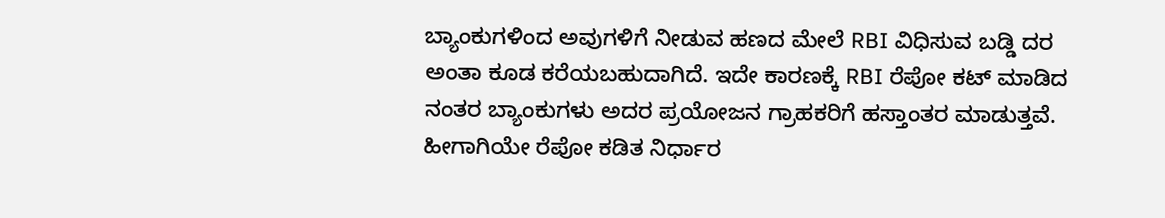ಬ್ಯಾಂಕುಗಳಿಂದ ಅವುಗಳಿಗೆ ನೀಡುವ ಹಣದ ಮೇಲೆ RBI ವಿಧಿಸುವ ಬಡ್ಡಿ ದರ ಅಂತಾ ಕೂಡ ಕರೆಯಬಹುದಾಗಿದೆ. ಇದೇ ಕಾರಣಕ್ಕೆ RBI ರೆಪೋ ಕಟ್ ಮಾಡಿದ ನಂತರ ಬ್ಯಾಂಕುಗಳು ಅದರ ಪ್ರಯೋಜನ ಗ್ರಾಹಕರಿಗೆ ಹಸ್ತಾಂತರ ಮಾಡುತ್ತವೆ. ಹೀಗಾಗಿಯೇ ರೆಪೋ ಕಡಿತ ನಿರ್ಧಾರ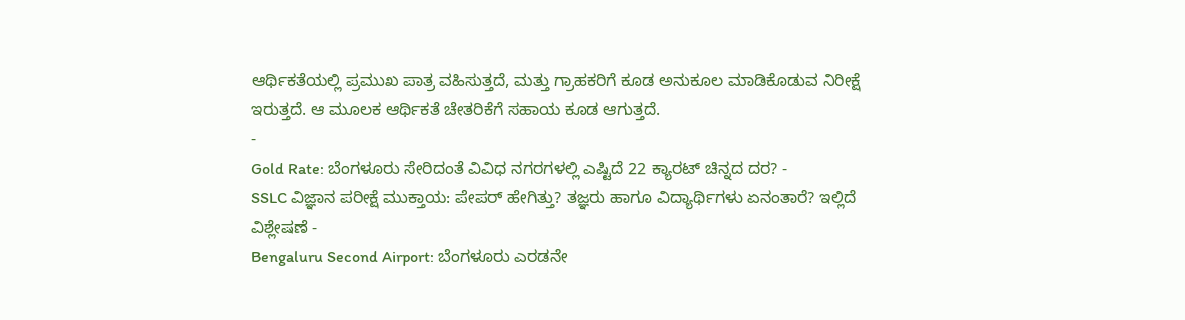ಆರ್ಥಿಕತೆಯಲ್ಲಿ ಪ್ರಮುಖ ಪಾತ್ರ ವಹಿಸುತ್ತದೆ, ಮತ್ತು ಗ್ರಾಹಕರಿಗೆ ಕೂಡ ಅನುಕೂಲ ಮಾಡಿಕೊಡುವ ನಿರೀಕ್ಷೆ ಇರುತ್ತದೆ. ಆ ಮೂಲಕ ಆರ್ಥಿಕತೆ ಚೇತರಿಕೆಗೆ ಸಹಾಯ ಕೂಡ ಆಗುತ್ತದೆ.
-
Gold Rate: ಬೆಂಗಳೂರು ಸೇರಿದಂತೆ ವಿವಿಧ ನಗರಗಳಲ್ಲಿ ಎಷ್ಟಿದೆ 22 ಕ್ಯಾರಟ್ ಚಿನ್ನದ ದರ? -
SSLC ವಿಜ್ಞಾನ ಪರೀಕ್ಷೆ ಮುಕ್ತಾಯ: ಪೇಪರ್ ಹೇಗಿತ್ತು? ತಜ್ಞರು ಹಾಗೂ ವಿದ್ಯಾರ್ಥಿಗಳು ಏನಂತಾರೆ? ಇಲ್ಲಿದೆ ವಿಶ್ಲೇಷಣೆ -
Bengaluru Second Airport: ಬೆಂಗಳೂರು ಎರಡನೇ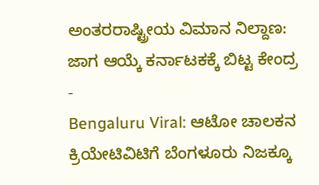ಅಂತರರಾಷ್ಟ್ರೀಯ ವಿಮಾನ ನಿಲ್ದಾಣ: ಜಾಗ ಆಯ್ಕೆ ಕರ್ನಾಟಕಕ್ಕೆ ಬಿಟ್ಟ ಕೇಂದ್ರ -
Bengaluru Viral: ಆಟೋ ಚಾಲಕನ ಕ್ರಿಯೇಟಿವಿಟಿಗೆ ಬೆಂಗಳೂರು ನಿಜಕ್ಕೂ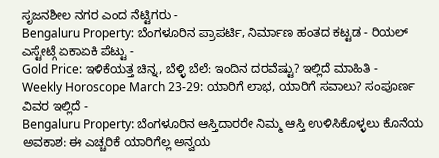ಸೃಜನಶೀಲ ನಗರ ಎಂದ ನೆಟ್ಟಿಗರು -
Bengaluru Property: ಬೆಂಗಳೂರಿನ ಪ್ರಾಪರ್ಟಿ, ನಿರ್ಮಾಣ ಹಂತದ ಕಟ್ಟಡ - ರಿಯಲ್ ಎಸ್ಟೇಟ್ಗೆ ಏಕಾಏಕಿ ಪೆಟ್ಟು -
Gold Price: ಇಳಿಕೆಯತ್ತ ಚಿನ್ನ, ಬೆಳ್ಳಿ ಬೆಲೆ: ಇಂದಿನ ದರವೆಷ್ಟು? ಇಲ್ಲಿದೆ ಮಾಹಿತಿ -
Weekly Horoscope March 23-29: ಯಾರಿಗೆ ಲಾಭ, ಯಾರಿಗೆ ಸವಾಲು? ಸಂಪೂರ್ಣ ವಿವರ ಇಲ್ಲಿದೆ -
Bengaluru Property: ಬೆಂಗಳೂರಿನ ಆಸ್ತಿದಾರರೇ ನಿಮ್ಮ ಆಸ್ತಿ ಉಳಿಸಿಕೊಳ್ಳಲು ಕೊನೆಯ ಅವಕಾಶ: ಈ ಎಚ್ಚರಿಕೆ ಯಾರಿಗೆಲ್ಲ ಅನ್ವಯ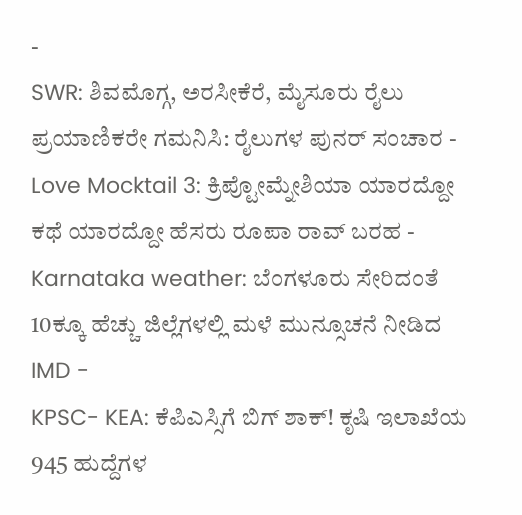-
SWR: ಶಿವಮೊಗ್ಗ, ಅರಸೀಕೆರೆ, ಮೈಸೂರು ರೈಲು ಪ್ರಯಾಣಿಕರೇ ಗಮನಿಸಿ: ರೈಲುಗಳ ಪುನರ್ ಸಂಚಾರ -
Love Mocktail 3: ಕ್ರಿಪ್ಟೋಮ್ನೇಶಿಯಾ ಯಾರದ್ದೋ ಕಥೆ ಯಾರದ್ದೋ ಹೆಸರು ರೂಪಾ ರಾವ್ ಬರಹ -
Karnataka weather: ಬೆಂಗಳೂರು ಸೇರಿದಂತೆ 10ಕ್ಕೂ ಹೆಚ್ಚು ಜಿಲ್ಲೆಗಳಲ್ಲಿ ಮಳೆ ಮುನ್ಸೂಚನೆ ನೀಡಿದ IMD -
KPSC- KEA: ಕೆಪಿಎಸ್ಸಿಗೆ ಬಿಗ್ ಶಾಕ್! ಕೃಷಿ ಇಲಾಖೆಯ 945 ಹುದ್ದೆಗಳ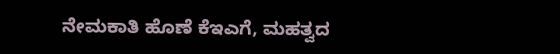ನೇಮಕಾತಿ ಹೊಣೆ ಕೆಇಎಗೆ, ಮಹತ್ವದ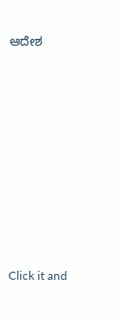ಆದೇಶ












Click it and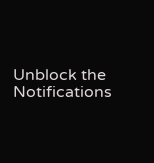Unblock the Notifications